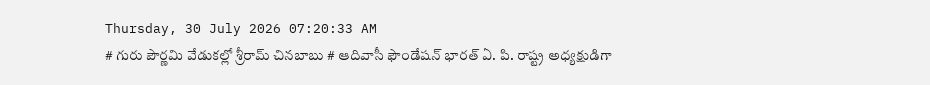Thursday, 30 July 2026 07:20:33 AM
# గురు పౌర్ణమి వేడుకల్లో శ్రీరామ్ చినబాబు # ఆదివాసీ ఫౌండేషన్ భారత్ ఏ. పి. రాష్ట్ర అధ్యక్షుడిగా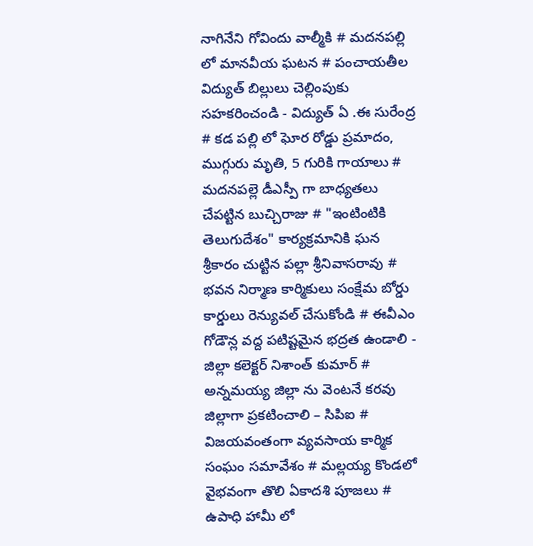నాగినేని గోవిందు వాల్మీకి # మదనపల్లి లో మానవీయ ఘటన # పంచాయతీల విద్యుత్ బిల్లులు చెల్లింపుకు సహకరించండి - విద్యుత్ ఏ .ఈ సురేంద్ర # కడ పల్లి లో ఘోర రోడ్డు ప్రమాదం, ముగ్గురు మృతి, 5 గురికి గాయాలు # మదనపల్లె డీఎస్పీ గా బాధ్యతలు చేపట్టిన బుచ్చిరాజు # "ఇంటింటికి తెలుగుదేశం" కార్యక్రమానికి ఘన శ్రీకారం చుట్టిన పల్లా శ్రీనివాసరావు # భవన నిర్మాణ కార్మికులు సంక్షేమ బోర్డు కార్డులు రెన్యువల్ చేసుకోండి # ఈవీఎం గోడౌన్ల వద్ద పటిష్టమైన భద్రత ఉండాలి - జిల్లా కలెక్టర్ నిశాంత్ కుమార్ # అన్నమయ్య జిల్లా ను వెంటనే కరవు జిల్లాగా ప్రకటించాలి – సిపిఐ # విజయవంతంగా వ్యవసాయ కార్మిక సంఘం సమావేశం # మల్లయ్య కొండలో వైభవంగా తొలి ఏకాదశి పూజలు # ఉపాధి హామీ లో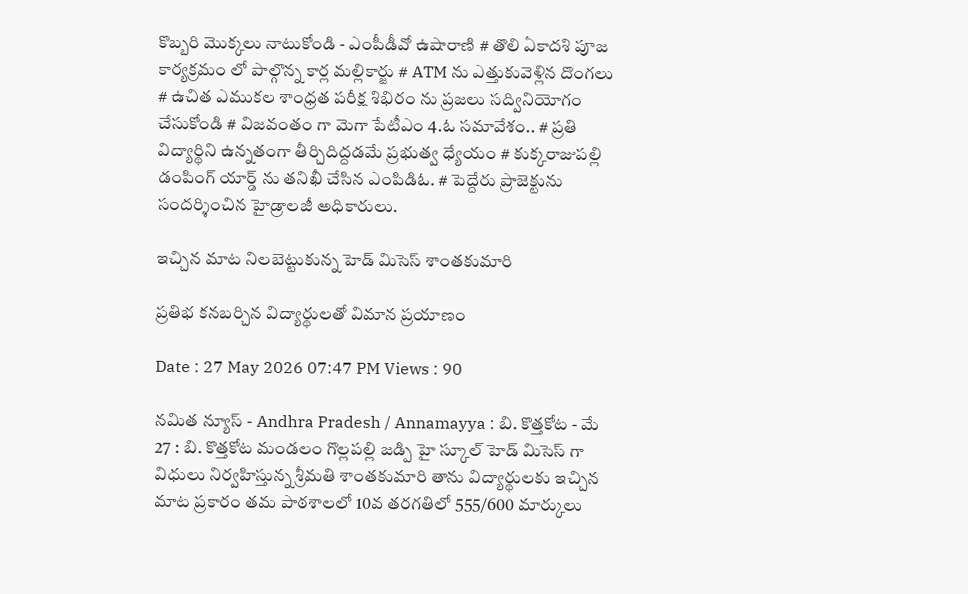కొబ్బరి మొక్కలు నాటుకోండి - ఎంపీడీవో ఉషారాణి # తొలి ఏకాదశి పూజ కార్యక్రమం లో పాల్గొన్న కార్ల మల్లికార్జు # ATM ను ఎత్తుకువెళ్లిన దొంగలు # ఉచిత ఎముకల శాంధ్రత పరీక్ష శిభిరం ను ప్రజలు సద్వినియోగం చేసుకోండి # విజవంతం గా మెగా పేటీఎం 4.ఓ సమావేశం.. # ప్రతి విద్యార్థిని ఉన్నతంగా తీర్చిదిద్దడమే ప్రభుత్వ ధ్యేయం # కుక్కరాజుపల్లి డంపింగ్ యార్డ్ ను తనిఖీ చేసిన ఎంపిడిఓ. # పెద్దేరు ప్రాజెక్టును సందర్శించిన హైడ్రాలజీ అధికారులు.

ఇచ్చిన మాట నిలబెట్టుకున్న హెడ్ మిసెస్ శాంతకుమారి

ప్రతిభ కనబర్చిన విద్యార్థులతో విమాన ప్రయాణం

Date : 27 May 2026 07:47 PM Views : 90

నమిత న్యూస్ - Andhra Pradesh / Annamayya : బి. కొత్తకోట - మే 27 : బి. కొత్తకోట మండలం గొల్లపల్లి జడ్పి హై స్కూల్ హెడ్ మిసెస్ గా విధులు నిర్వహిస్తున్న శ్రీమతి శాంతకుమారి తాను విద్యార్థులకు ఇచ్చిన మాట ప్రకారం తమ పాఠశాలలో 10వ తరగతిలో 555/600 మార్కులు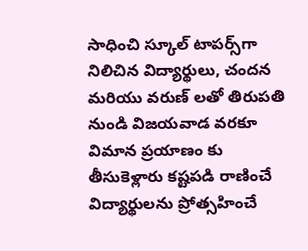సాధించి స్కూల్ టాపర్స్‌గా నిలిచిన విద్యార్థులు, చందన మరియు వరుణ్ లతో తిరుపతి నుండి విజయవాడ వరకూ విమాన ప్రయాణం కు తీసుకెళ్లారు కష్టపడి రాణించే విద్యార్థులను ప్రోత్సహించే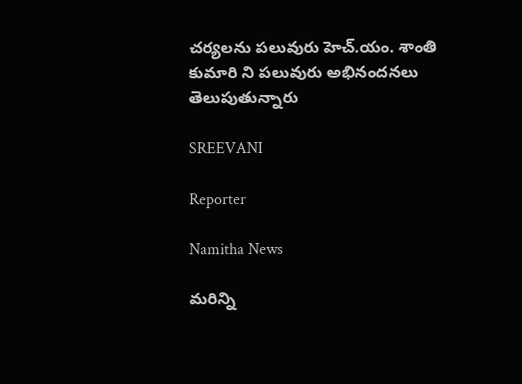చర్యలను పలువురు హెచ్.యం. శాంతి కుమారి ని పలువురు అభినందనలు తెలుపుతున్నారు

SREEVANI

Reporter

Namitha News

మరిన్ని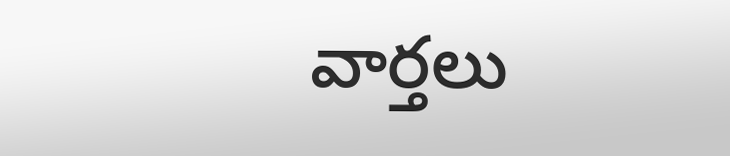వార్తలు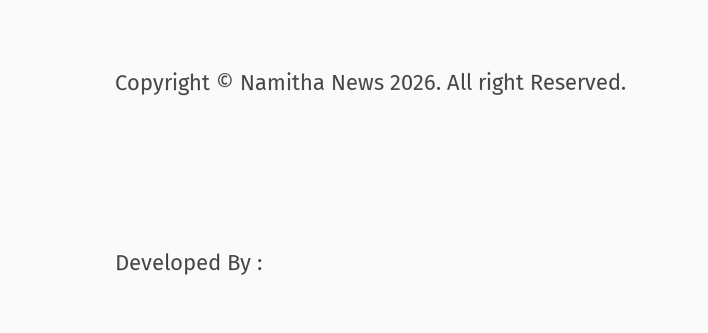Copyright © Namitha News 2026. All right Reserved.



Developed By :